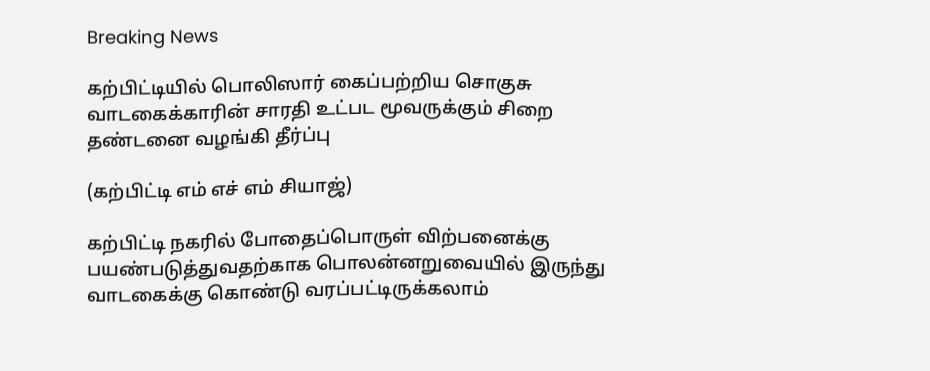Breaking News

கற்பிட்டியில் பொலிஸார் கைப்பற்றிய சொகுசு வாடகைக்காரின் சாரதி உட்பட மூவருக்கும் சிறை தண்டனை வழங்கி தீர்ப்பு

(கற்பிட்டி எம் எச் எம் சியாஜ்)

கற்பிட்டி நகரில் போதைப்பொருள் விற்பனைக்கு பயண்படுத்துவதற்காக பொலன்னறுவையில் இருந்து வாடகைக்கு கொண்டு வரப்பட்டிருக்கலாம்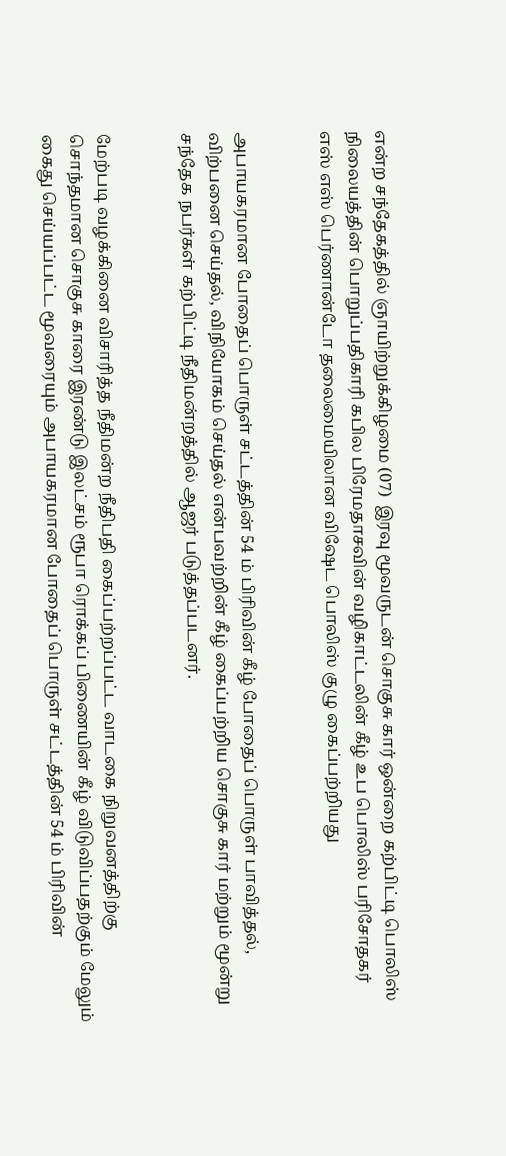என்ற சந்தேகத்தில் ஞாயிற்றுக்கிழமை (07)  இரவு மூவருடன் சொகுசு கார் ஒன்றை கற்பிட்டி பொலிஸ் நிலையத்தின் பொறுப்பதிகாரி கபில பிரேமதாசவின் வழிகாட்டலின் கீழ் உப பொலிஸ் பரிசோதகர் எஸ் எஸ் பெர்ணான்டோ தலைமையிலான விஷேட பொலிஸ் குழு கைப்பற்றியது


அபாயகரமான போதைப் பொருள் சட்டத்தின் 54 ம் பிரிவின் கீழ் போதைப் பொருள் பாவித்தல், விற்பனை செய்தல், விநியோகம் செய்தல் என்பவற்றின் கீழ் கைப்பற்றிய சொகுசு கார் மற்றும் மூன்று சந்தேக நபர்கள் கற்பிட்டி நீதிமன்றத்தில் ஆஜர் படுத்தப்படனர்.


மேற்படி வழக்கினை விசாரித்த நீதிமன்ற நீதிபதி கைப்பற்றப்பட்ட வாடகை நிறுவனத்திற்கு சொந்தமான சொகுசு காரை இரண்டு இலட்சம் ரூபா ரொக்கப் பிணையின் கீழ் விடுவிப்பதற்கும் மேலும் கைது செய்யப்பட்ட மூவரையும் அபாயகரமான போதைப் பொருள் சட்டத்தின் 54 ம் பிரிவின்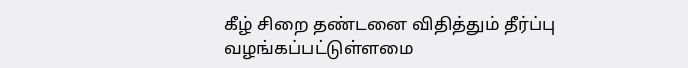கீழ் சிறை தண்டனை விதித்தும் தீர்ப்பு வழங்கப்பட்டுள்ளமை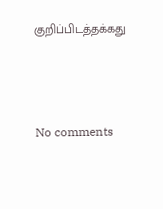குறிப்பிடத்தக்கது




No comments